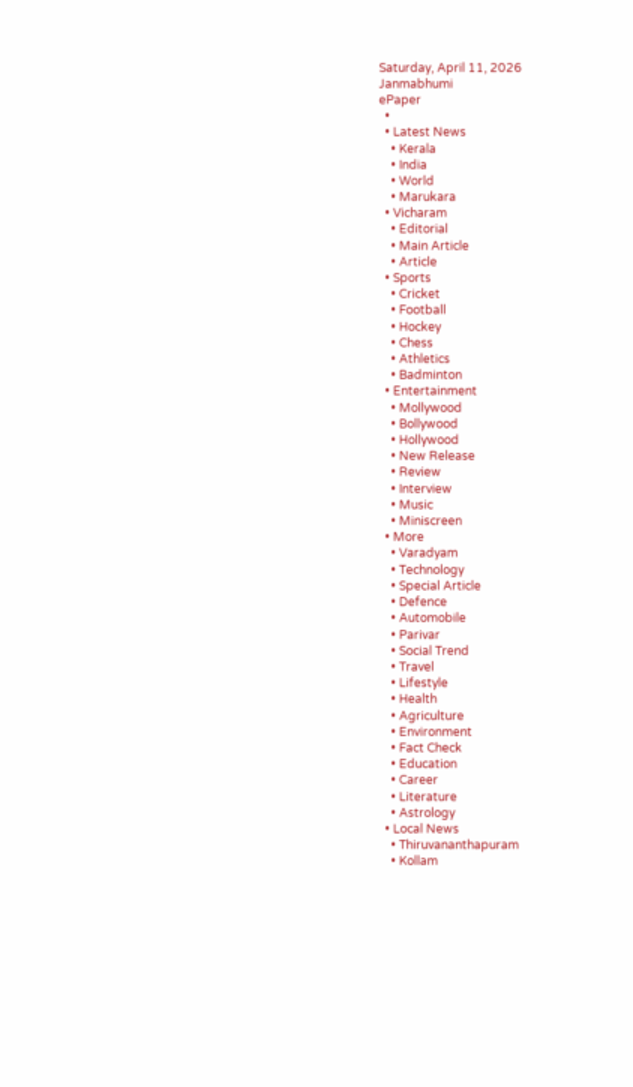Saturday, April 11, 2026
Janmabhumi
ePaper
  •
  • Latest News
    • Kerala
    • India
    • World
    • Marukara
  • Vicharam
    • Editorial
    • Main Article
    • Article
  • Sports
    • Cricket
    • Football
    • Hockey
    • Chess
    • Athletics
    • Badminton
  • Entertainment
    • Mollywood
    • Bollywood
    • Hollywood
    • New Release
    • Review
    • Interview
    • Music
    • Miniscreen
  • More
    • Varadyam
    • Technology
    • Special Article
    • Defence
    • Automobile
    • Parivar
    • Social Trend
    • Travel
    • Lifestyle
    • Health
    • Agriculture
    • Environment
    • Fact Check
    • Education
    • Career
    • Literature
    • Astrology
  • Local News
    • Thiruvananthapuram
    • Kollam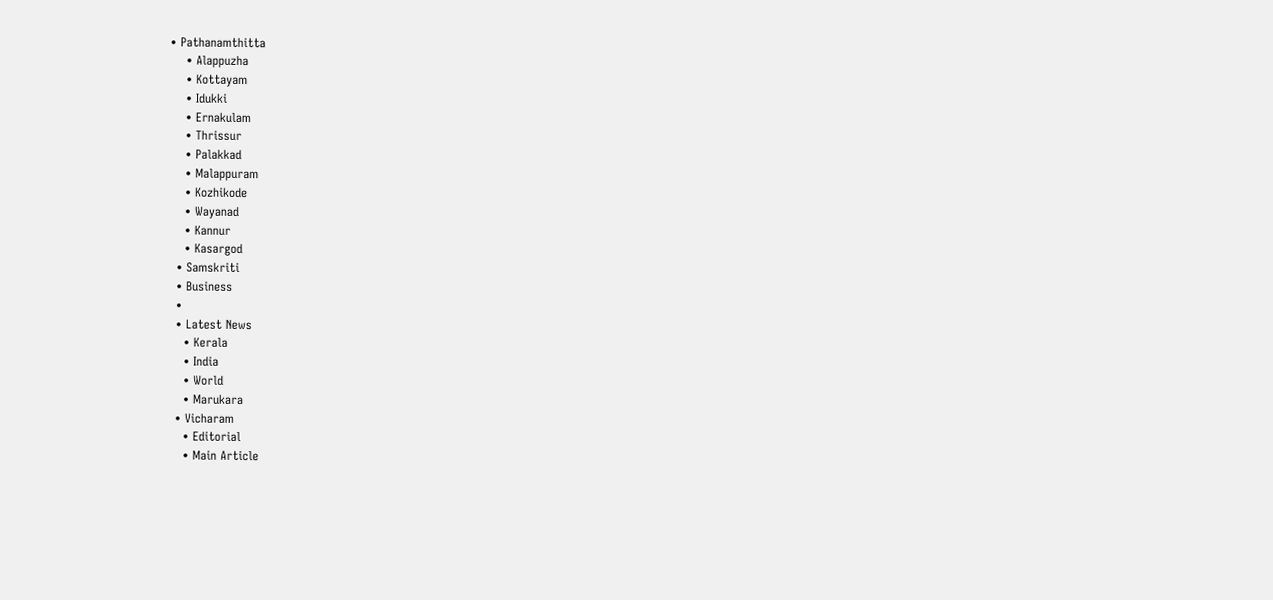• Pathanamthitta
    • Alappuzha
    • Kottayam
    • Idukki
    • Ernakulam
    • Thrissur
    • Palakkad
    • Malappuram
    • Kozhikode
    • Wayanad
    • Kannur
    • Kasargod
  • Samskriti
  • Business
  •
  • Latest News
    • Kerala
    • India
    • World
    • Marukara
  • Vicharam
    • Editorial
    • Main Article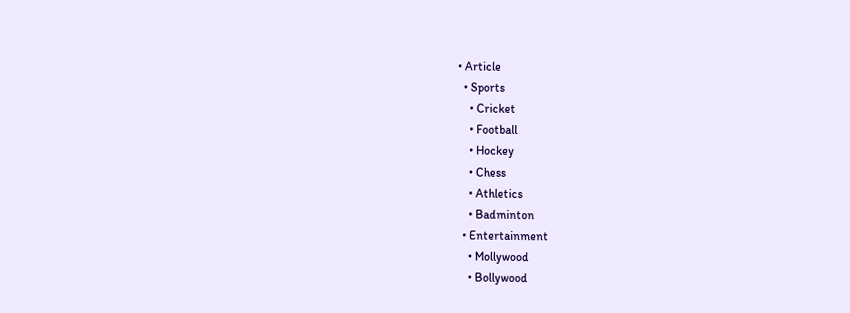• Article
  • Sports
    • Cricket
    • Football
    • Hockey
    • Chess
    • Athletics
    • Badminton
  • Entertainment
    • Mollywood
    • Bollywood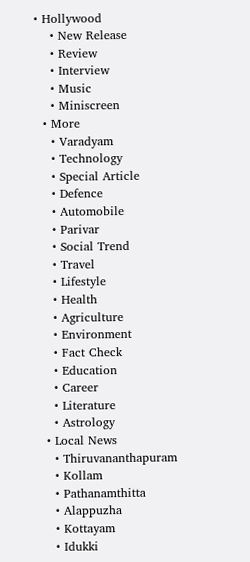• Hollywood
    • New Release
    • Review
    • Interview
    • Music
    • Miniscreen
  • More
    • Varadyam
    • Technology
    • Special Article
    • Defence
    • Automobile
    • Parivar
    • Social Trend
    • Travel
    • Lifestyle
    • Health
    • Agriculture
    • Environment
    • Fact Check
    • Education
    • Career
    • Literature
    • Astrology
  • Local News
    • Thiruvananthapuram
    • Kollam
    • Pathanamthitta
    • Alappuzha
    • Kottayam
    • Idukki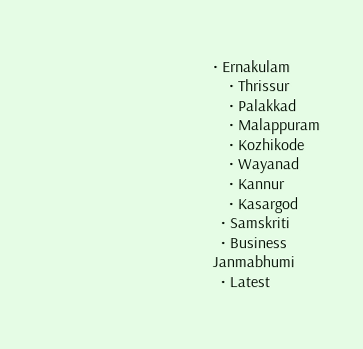• Ernakulam
    • Thrissur
    • Palakkad
    • Malappuram
    • Kozhikode
    • Wayanad
    • Kannur
    • Kasargod
  • Samskriti
  • Business
Janmabhumi
  • Latest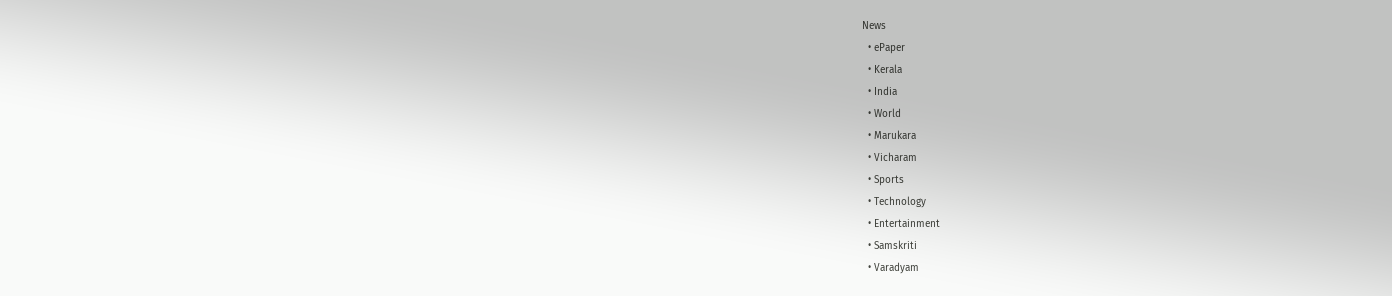News
  • ePaper
  • Kerala
  • India
  • World
  • Marukara
  • Vicharam
  • Sports
  • Technology
  • Entertainment
  • Samskriti
  • Varadyam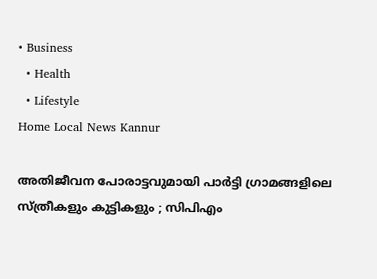• Business
  • Health
  • Lifestyle
Home Local News Kannur

അതിജീവന പോരാട്ടവുമായി പാര്‍ട്ടി ഗ്രാമങ്ങളിലെ സ്ത്രീകളും കുട്ടികളും ; സിപിഎം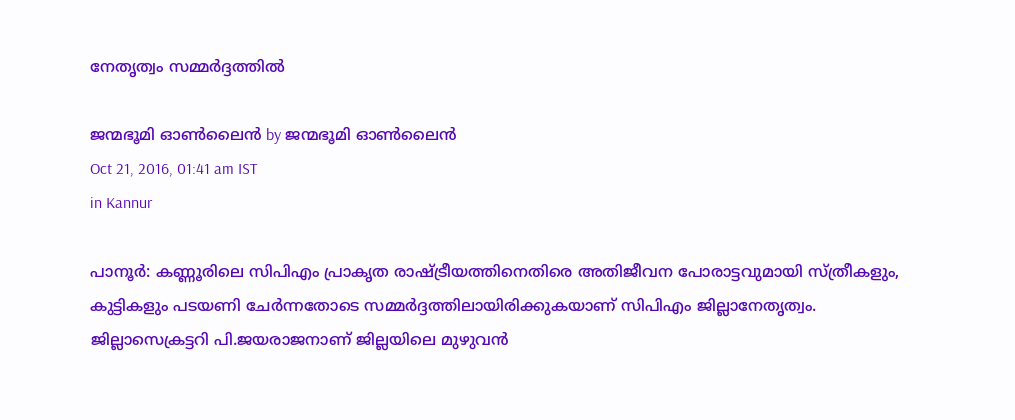നേതൃത്വം സമ്മര്‍ദ്ദത്തില്‍

ജന്മഭൂമി ഓണ്‍ലൈന്‍ by ജന്മഭൂമി ഓണ്‍ലൈന്‍
Oct 21, 2016, 01:41 am IST
in Kannur

പാനൂര്‍: കണ്ണൂരിലെ സിപിഎം പ്രാകൃത രാഷ്‌ട്രീയത്തിനെതിരെ അതിജീവന പോരാട്ടവുമായി സ്ത്രീകളും, കുട്ടികളും പടയണി ചേര്‍ന്നതോടെ സമ്മര്‍ദ്ദത്തിലായിരിക്കുകയാണ് സിപിഎം ജില്ലാനേതൃത്വം. ജില്ലാസെക്രട്ടറി പി.ജയരാജനാണ് ജില്ലയിലെ മുഴുവന്‍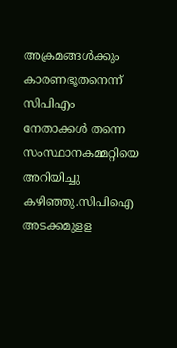അക്രമങ്ങള്‍ക്കും കാരണഭൂതനെന്ന് സിപിഎം നേതാക്കള്‍ തന്നെ സംസ്ഥാനകമ്മറ്റിയെ അറിയിച്ചു കഴിഞ്ഞു.സിപിഐ അടക്കമുളള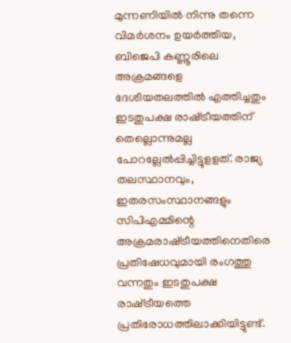മുന്നണിയില്‍ നിന്നു തന്നെ വിമര്‍ശനം ഉയര്‍ത്തിയ, ബിജെപി കണ്ണൂരിലെ അക്രമങ്ങളെ ദേശീയതലത്തില്‍ എത്തിച്ചതും ഇടതുപക്ഷ രാഷ്‌ട്രീയത്തിന് തെല്ലൊന്നുമല്ല പോറല്ലേല്‍പ്പിച്ചിട്ടുളളത്. രാജ്യ തലസ്ഥാനവും, ഇതരസംസ്ഥാനങ്ങളും സിപിഎമ്മിന്റെ അക്രമരാഷ്‌ട്രീയത്തിനെതിരെ പ്രതിഷേധവുമായി രംഗത്തു വന്നതും ഇടതുപക്ഷ രാഷ്‌ട്രീയത്തെ പ്രതിരോധത്തിലാക്കിയിട്ടുണ്ട്.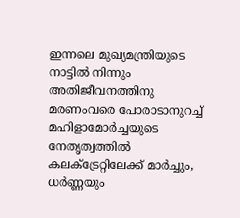ഇന്നലെ മുഖ്യമന്ത്രിയുടെ നാട്ടില്‍ നിന്നും അതിജീവനത്തിനു മരണംവരെ പോരാടാനുറച്ച് മഹിളാമോര്‍ച്ചയുടെ നേതൃത്വത്തില്‍ കലക്ട്രേറ്റിലേക്ക് മാര്‍ച്ചും, ധര്‍ണ്ണയും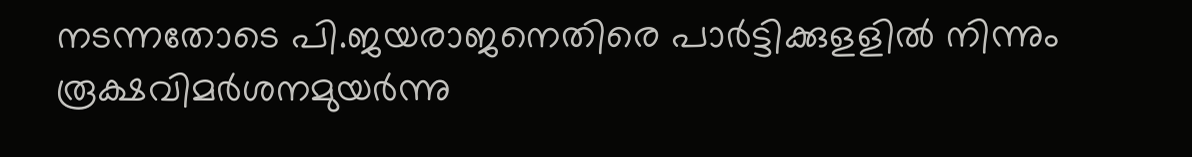നടന്നതോടെ പി.ജയരാജനെതിരെ പാര്‍ട്ടിക്കുളളില്‍ നിന്നും രൂക്ഷവിമര്‍ശനമുയര്‍ന്നു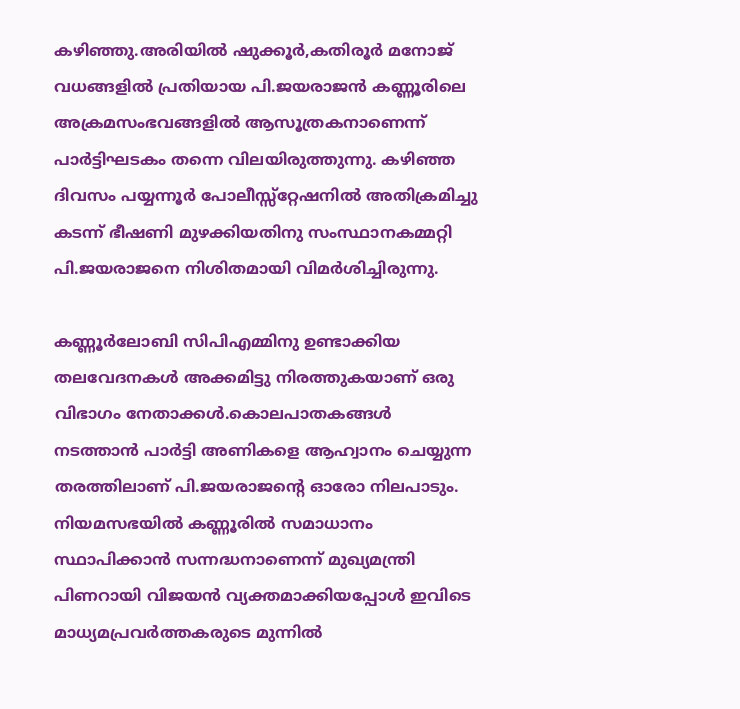കഴിഞ്ഞു.അരിയില്‍ ഷുക്കൂര്‍,കതിരൂര്‍ മനോജ് വധങ്ങളില്‍ പ്രതിയായ പി.ജയരാജന്‍ കണ്ണൂരിലെ അക്രമസംഭവങ്ങളില്‍ ആസൂത്രകനാണെന്ന് പാര്‍ട്ടിഘടകം തന്നെ വിലയിരുത്തുന്നു. കഴിഞ്ഞ ദിവസം പയ്യന്നൂര്‍ പോലീസ്സ്‌റ്റേഷനില്‍ അതിക്രമിച്ചു കടന്ന് ഭീഷണി മുഴക്കിയതിനു സംസ്ഥാനകമ്മറ്റി പി.ജയരാജനെ നിശിതമായി വിമര്‍ശിച്ചിരുന്നു.

കണ്ണൂര്‍ലോബി സിപിഎമ്മിനു ഉണ്ടാക്കിയ തലവേദനകള്‍ അക്കമിട്ടു നിരത്തുകയാണ് ഒരു വിഭാഗം നേതാക്കള്‍.കൊലപാതകങ്ങള്‍ നടത്താന്‍ പാര്‍ട്ടി അണികളെ ആഹ്വാനം ചെയ്യുന്ന തരത്തിലാണ് പി.ജയരാജന്റെ ഓരോ നിലപാടും. നിയമസഭയില്‍ കണ്ണൂരില്‍ സമാധാനം സ്ഥാപിക്കാന്‍ സന്നദ്ധനാണെന്ന് മുഖ്യമന്ത്രി പിണറായി വിജയന്‍ വ്യക്തമാക്കിയപ്പോള്‍ ഇവിടെ മാധ്യമപ്രവര്‍ത്തകരുടെ മുന്നില്‍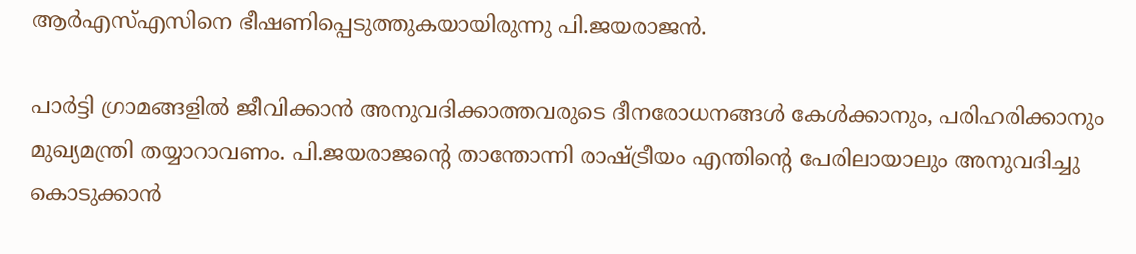ആര്‍എസ്എസിനെ ഭീഷണിപ്പെടുത്തുകയായിരുന്നു പി.ജയരാജന്‍.

പാര്‍ട്ടി ഗ്രാമങ്ങളില്‍ ജീവിക്കാന്‍ അനുവദിക്കാത്തവരുടെ ദീനരോധനങ്ങള്‍ കേള്‍ക്കാനും, പരിഹരിക്കാനും മുഖ്യമന്ത്രി തയ്യാറാവണം. പി.ജയരാജന്റെ താന്തോന്നി രാഷ്‌ട്രീയം എന്തിന്റെ പേരിലായാലും അനുവദിച്ചു കൊടുക്കാന്‍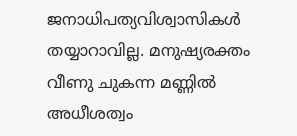ജനാധിപത്യവിശ്വാസികള്‍ തയ്യാറാവില്ല. മനുഷ്യരക്തം വീണു ചുകന്ന മണ്ണില്‍ അധീശത്വം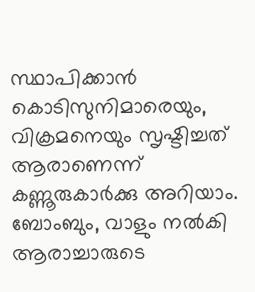സ്ഥാപിക്കാന്‍ കൊടിസുനിമാരെയും, വിക്രമനെയും സൃഷ്ടിച്ചത് ആരാണെന്ന് കണ്ണൂരുകാര്‍ക്കു അറിയാം. ബോംബും, വാളും നല്‍കി ആരാച്ചാരുടെ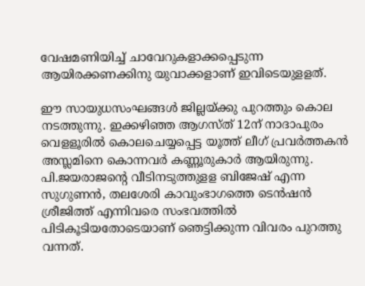വേഷമണിയിച്ച് ചാവേറുകളാക്കപ്പെടുന്ന ആയിരക്കണക്കിനു യുവാക്കളാണ് ഇവിടെയുളളത്.

ഈ സായുധസംഘങ്ങള്‍ ജില്ലയ്‌ക്കു പുറത്തും കൊല നടത്തുന്നു. ഇക്കഴിഞ്ഞ ആഗസ്ത് 12ന് നാദാപുരം വെളളൂരില്‍ കൊലചെയ്യപ്പെട്ട യൂത്ത് ലീഗ് പ്രവര്‍ത്തകന്‍ അസ്ലമിനെ കൊന്നവര്‍ കണ്ണൂരുകാര്‍ ആയിരുന്നു. പി.ജയരാജന്റെ വീടിനടുത്തുളള ബിജേഷ് എന്ന സുഗുണന്‍, തലശേരി കാവുംഭാഗത്തെ ടെന്‍ഷന്‍ ശ്രീജിത്ത് എന്നിവരെ സംഭവത്തില്‍ പിടികൂടിയതോടെയാണ് ഞെട്ടിക്കുന്ന വിവരം പുറത്തു വന്നത്.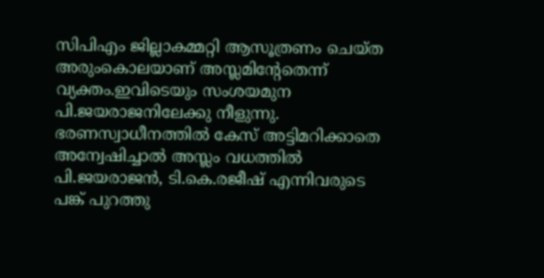സിപിഎം ജില്ലാകമ്മറ്റി ആസൂത്രണം ചെയ്ത അരുംകൊലയാണ് അസ്ലമിന്റേതെന്ന് വ്യക്തം.ഇവിടെയും സംശയമുന പി.ജയരാജനിലേക്കു നീളുന്നു. ഭരണസ്വാധീനത്തില്‍ കേസ് അട്ടിമറിക്കാതെ അന്വേഷിച്ചാല്‍ അസ്ലം വധത്തില്‍ പി.ജയരാജന്‍, ടി.കെ.രജീഷ് എന്നിവരുടെ പങ്ക് പുറത്തു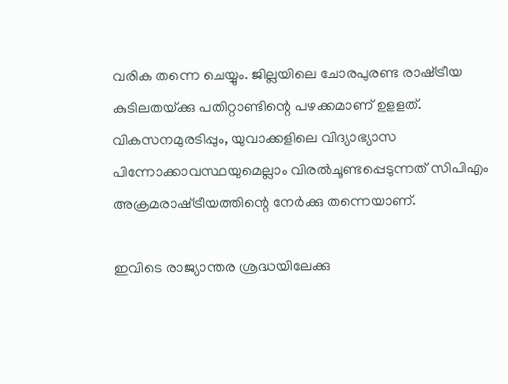വരിക തന്നെ ചെയ്യും. ജില്ലയിലെ ചോരപുരണ്ട രാഷ്‌ട്രീയ കുടിലതയ്‌ക്കു പതിറ്റാണ്ടിന്റെ പഴക്കമാണ് ഉളളത്. വികസനമുരടിപ്പും, യുവാക്കളിലെ വിദ്യാഭ്യാസ പിന്നോക്കാവസ്ഥയുമെല്ലാം വിരല്‍ചൂണ്ടപ്പെടുന്നത് സിപിഎം അക്രമരാഷ്‌ട്രീയത്തിന്റെ നേര്‍ക്കു തന്നെയാണ്.

ഇവിടെ രാജ്യാന്തര ശ്രദ്ധയിലേക്കു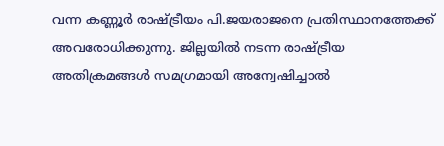വന്ന കണ്ണൂര്‍ രാഷ്‌ട്രീയം പി.ജയരാജനെ പ്രതിസ്ഥാനത്തേക്ക് അവരോധിക്കുന്നു. ജില്ലയില്‍ നടന്ന രാഷ്‌ട്രീയ അതിക്രമങ്ങള്‍ സമഗ്രമായി അന്വേഷിച്ചാല്‍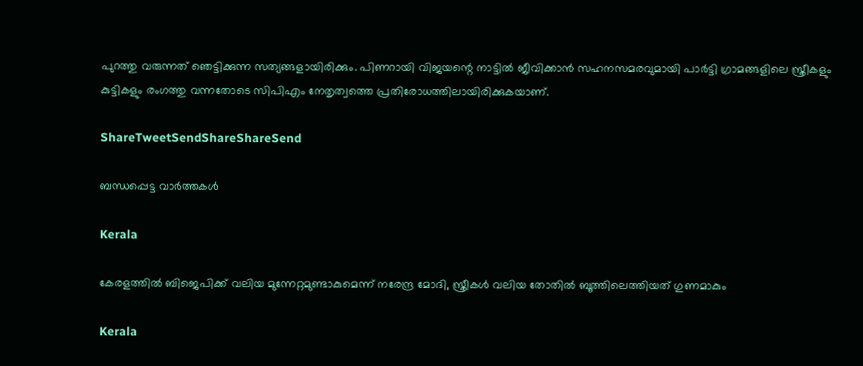പുറത്തു വരുന്നത് ഞെട്ടിക്കുന്ന സത്യങ്ങളായിരിക്കും. പിണറായി വിജയന്റെ നാട്ടില്‍ ജീവിക്കാന്‍ സഹനസമരവുമായി പാര്‍ട്ടി ഗ്രാമങ്ങളിലെ സ്ത്രീകളും കുട്ടികളും രംഗത്തു വന്നതോടെ സിപിഎം നേതൃത്വത്തെ പ്രതിരോധത്തിലായിരിക്കുകയാണ്.

ShareTweetSendShareShareSend

ബന്ധപ്പെട്ട വാര്‍ത്തകള്‍

Kerala

കേരളത്തില്‍ ബിജെപിക്ക് വലിയ മുന്നേറ്റമുണ്ടാകുമെന്ന് നരേന്ദ്ര മോദി, സ്ത്രീകള്‍ വലിയ തോതില്‍ ബൂത്തിലെത്തിയത് ഗുണമാകും

Kerala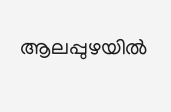ആലപ്പുഴയില്‍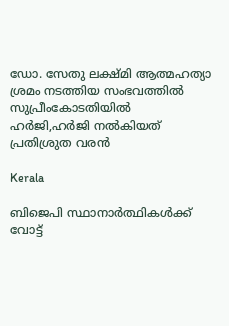ഡോ. സേതു ലക്ഷ്മി ആത്മഹത്യാ ശ്രമം നടത്തിയ സംഭവത്തില്‍ സുപ്രീംകോടതിയില്‍ ഹര്‍ജി,ഹര്‍ജി നല്‍കിയത് പ്രതിശ്രുത വരന്‍

Kerala

ബിജെപി സ്ഥാനാര്‍ത്ഥികള്‍ക്ക് വോട്ട്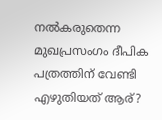നല്‍കരുതെന്ന മുഖപ്രസംഗം ദീപിക പത്രത്തിന് വേണ്ടി എഴുതിയത് ആര്?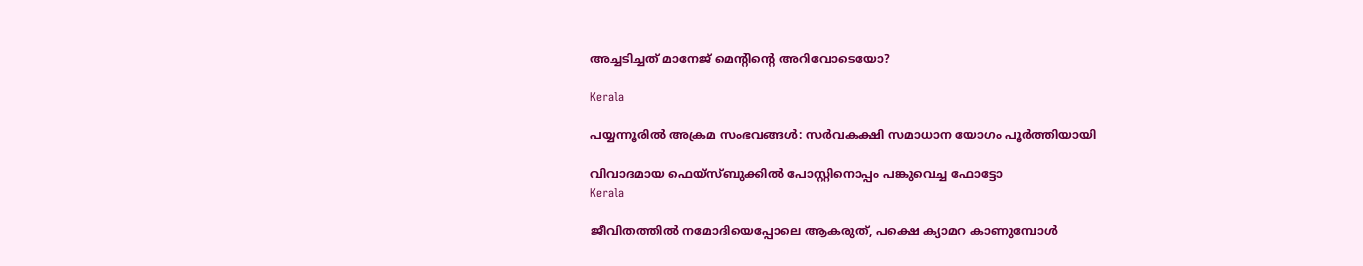അച്ചടിച്ചത് മാനേജ് മെന്‍റിന്റെ അറിവോടെയോ?

Kerala

പയ്യന്നൂരില്‍ അക്രമ സംഭവങ്ങള്‍: സര്‍വകക്ഷി സമാധാന യോഗം പൂര്‍ത്തിയായി

വിവാദമായ ഫെയ്സ്ബുക്കില്‍ പോസ്റ്റിനൊപ്പം പങ്കുവെച്ച ഫോട്ടോ
Kerala

ജീവിതത്തില്‍ നമോദിയെപ്പോലെ ആകരുത്, പക്ഷെ ക്യാമറ കാണുമ്പോള്‍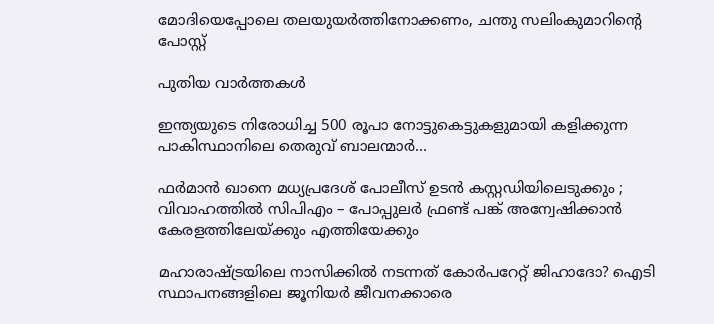മോദിയെപ്പോലെ തലയുയര്‍ത്തിനോക്കണം, ചന്തു സലിംകുമാറിന്റെ പോസ്റ്റ്

പുതിയ വാര്‍ത്തകള്‍

ഇന്ത്യയുടെ നിരോധിച്ച 500 രൂപാ നോട്ടുകെട്ടുകളുമായി കളിക്കുന്ന പാകിസ്ഥാനിലെ തെരുവ് ബാലന്മാര്‍…

ഫർമാൻ ഖാനെ മധ്യപ്രദേശ് പോലീസ് ഉടൻ കസ്റ്റഡിയിലെടുക്കും ; വിവാഹത്തിൽ സിപിഎം – പോപ്പുലർ ഫ്രണ്ട് പങ്ക് അന്വേഷിക്കാൻ കേരളത്തിലേയ്‌ക്കും എത്തിയേക്കും

മഹാരാഷ്‌ട്രയിലെ നാസിക്കില്‍ നടന്നത് കോര്‍പറേറ്റ് ജിഹാദോ? ഐടി സ്ഥാപനങ്ങളിലെ ജൂനിയർ ജീവനക്കാരെ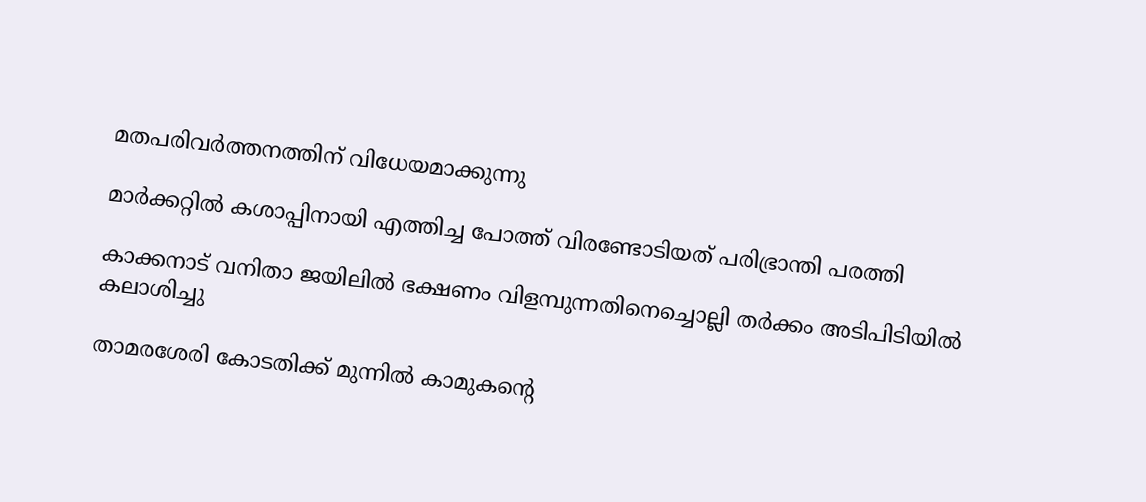മതപരിവര്‍ത്തനത്തിന് വിധേയമാക്കുന്നു

മാര്‍ക്കറ്റില്‍ കശാപ്പിനായി എത്തിച്ച പോത്ത് വിരണ്ടോടിയത് പരിഭ്രാന്തി പരത്തി

കാക്കനാട് വനിതാ ജയിലില്‍ ഭക്ഷണം വിളമ്പുന്നതിനെച്ചൊല്ലി തര്‍ക്കം അടിപിടിയില്‍ കലാശിച്ചു

താമരശേരി കോടതിക്ക് മുന്നില്‍ കാമുകന്റെ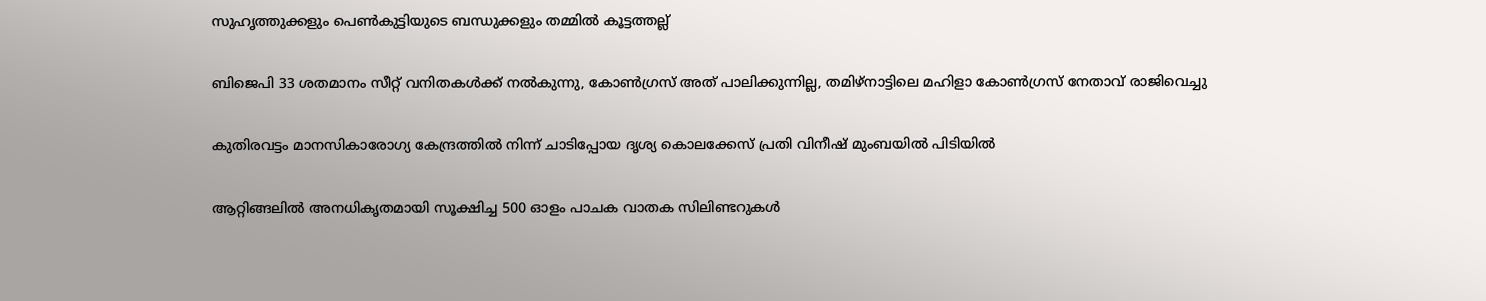സുഹൃത്തുക്കളും പെണ്‍കുട്ടിയുടെ ബന്ധുക്കളും തമ്മില്‍ കൂട്ടത്തല്ല്

ബിജെപി 33 ശതമാനം സീറ്റ് വനിതകള്‍ക്ക് നല്‍കുന്നു, കോണ്‍ഗ്രസ് അത് പാലിക്കുന്നില്ല, തമിഴ്നാട്ടിലെ മഹിളാ കോണ്‍ഗ്രസ് നേതാവ് രാജിവെച്ചു

കുതിരവട്ടം മാനസികാരോഗ്യ കേന്ദ്രത്തില്‍ നിന്ന് ചാടിപ്പോയ ദൃശ്യ കൊലക്കേസ് പ്രതി വിനീഷ് മുംബയില്‍ പിടിയില്‍

ആറ്റിങ്ങലില്‍ അനധികൃതമായി സൂക്ഷിച്ച 500 ഓളം പാചക വാതക സിലിണ്ടറുകള്‍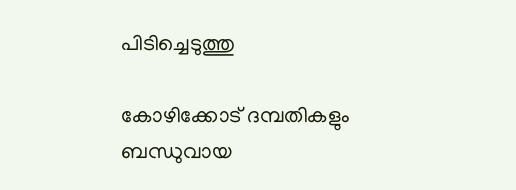പിടിച്ചെടുത്തു

കോഴിക്കോട് ദമ്പതികളും ബന്ധുവായ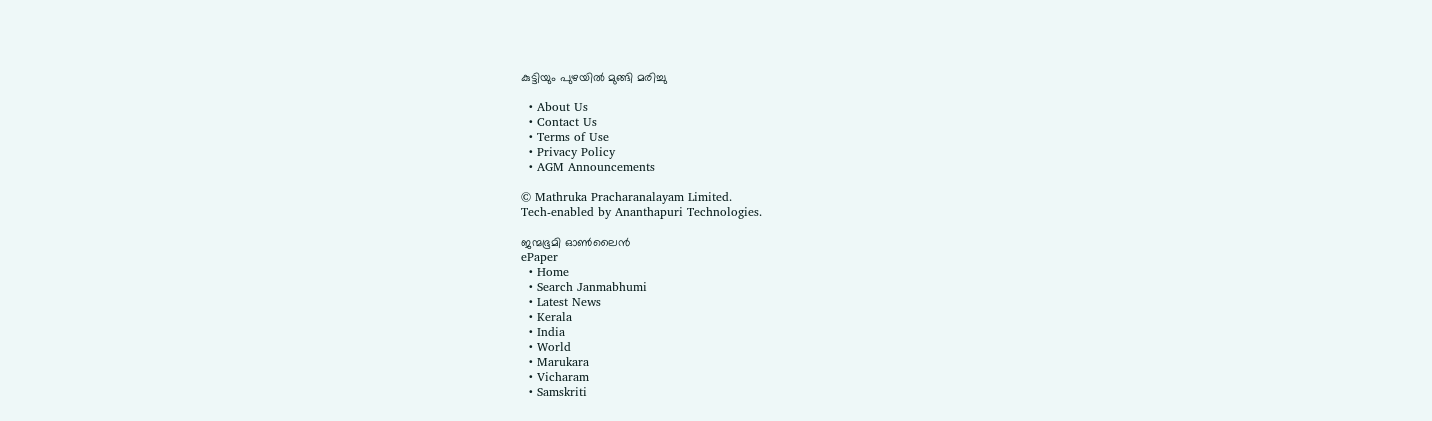കുട്ടിയും പുഴയില്‍ മുങ്ങി മരിച്ചു

  • About Us
  • Contact Us
  • Terms of Use
  • Privacy Policy
  • AGM Announcements

© Mathruka Pracharanalayam Limited.
Tech-enabled by Ananthapuri Technologies.

ജന്മഭൂമി ഓണ്‍ലൈന്‍
ePaper
  • Home
  • Search Janmabhumi
  • Latest News
  • Kerala
  • India
  • World
  • Marukara
  • Vicharam
  • Samskriti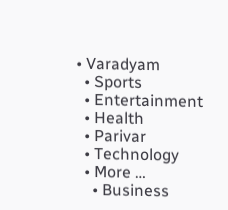• Varadyam
  • Sports
  • Entertainment
  • Health
  • Parivar
  • Technology
  • More …
    • Business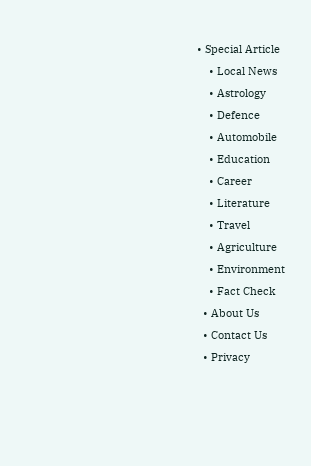• Special Article
    • Local News
    • Astrology
    • Defence
    • Automobile
    • Education
    • Career
    • Literature
    • Travel
    • Agriculture
    • Environment
    • Fact Check
  • About Us
  • Contact Us
  • Privacy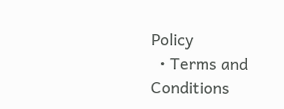Policy
  • Terms and Conditions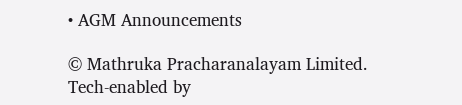• AGM Announcements

© Mathruka Pracharanalayam Limited.
Tech-enabled by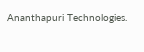Ananthapuri Technologies.